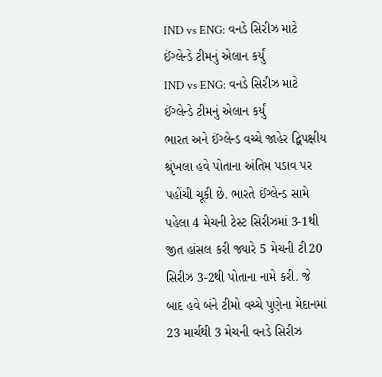IND vs ENG: વનડે સિરીઝ માટે ઈંગ્લેન્ડે ટીમનું એલાન કર્યું
IND vs ENG: વનડે સિરીઝ માટે ઈંગ્લેન્ડે ટીમનું એલાન કર્યું
ભારત અને ઈંગ્લેન્ડ વચ્ચે જાહેર દ્વિપક્ષીય શ્રૃંખલા હવે પોતાના અંતિમ પડાવ પર પહોંચી ચૂકી છે. ભારતે ઈંગ્લેન્ડ સામે પહેલા 4 મેચની ટેસ્ટ સિરીઝમાં 3-1થી જીત હાંસલ કરી જ્યારે 5 મેચની ટી20 સિરીઝ 3-2થી પોતાના નામે કરી. જે બાદ હવે બંને ટીમો વચ્ચે પુણેના મેદાનમાં 23 માર્ચથી 3 મેચની વનડે સિરીઝ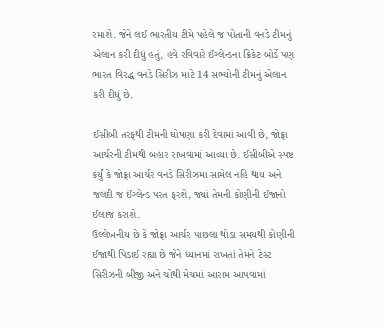રમાશે. જેને લઈ ભારતીય ટીમે પહેલે જ પોતાની વનડે ટીમનું એલાન કરી દીધું હતું, હવે રવિવારે ઈંગ્લેન્ડના ક્રિકેટ બોર્ડે પણ ભારત વિરદ્ધ વનડે સિરીઝ માટે 14 સભ્યોની ટીમનું એલાન કરી દીધું છે.

ઈસીબી તરફથી ટીમની ઘોષણા કરી દેવામાં આવી છે, જોફ્રા આર્ચરની ટીમથી બહાર રાખવામાં આવ્યા છે. ઈસીબીએ સ્પષ્ટ કર્યું કે જોફ્રા આર્ચર વનડે સિરીઝમા સામેલ નહિ થાય અને જલદી જ ઈંગ્લેન્ડ પરત ફરશે, જ્યાં તેમની કોણીની ઈજાનો ઈલાજ કરાશે.
ઉલ્લેખનીય છે કે જોફ્રા આર્ચર પાછલા થોડા સમયથી કોણીની ઈજાથી પિડાઈ રહ્યા છે જેને ધ્યાનમાં રાખતાં તેમને ટેસ્ટ સિરીઝની બીજી અને ચોથી મેચમાં આરામ આપવામાં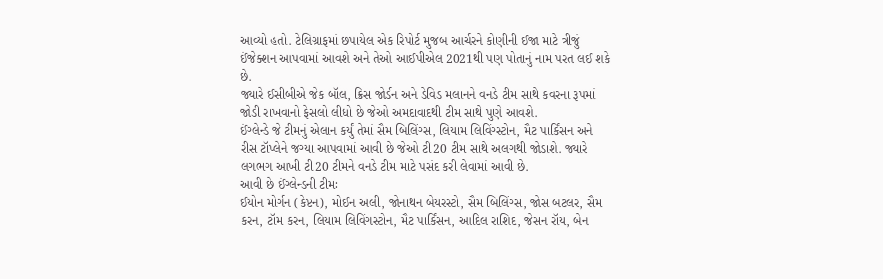આવ્યો હતો. ટેલિગ્રાફમાં છપાયેલ એક રિપોર્ટ મુજબ આર્ચરને કોણીની ઈજા માટે ત્રીજું ઈંજેક્શન આપવામાં આવશે અને તેઓ આઈપીએલ 2021થી પણ પોતાનું નામ પરત લઈ શકે છે.
જ્યારે ઈસીબીએ જેક બૉલ, ક્રિસ જોર્ડન અને ડેવિડ મલાનને વનડે ટીમ સાથે કવરના રૂપમાં જોડી રાખવાનો ફેસલો લીધો છે જેઓ અમદાવાદથી ટીમ સાથે પુણે આવશે.
ઈંગ્લેન્ડે જે ટીમનું એલાન કર્યું તેમાં સૈમ બિલિંગ્સ, લિયામ લિવિંગ્સ્ટોન, મૈટ પાર્કિંસન અને રીસ ટૉપ્લેને જગ્યા આપવામાં આવી છે જેઓ ટી20 ટીમ સાથે અલગથી જોડાશે. જ્યારે લગભગ આખી ટી20 ટીમને વનડે ટીમ માટે પસંદ કરી લેવામાં આવી છે.
આવી છે ઈંગ્લેન્ડની ટીમઃ
ઈયોન મોર્ગન (કેપ્ટન), મોઈન અલી, જોનાથન બેયરસ્ટો, સૈમ બિલિંગ્સ, જોસ બટલર, સૈમ કરન, ટૉમ કરન, લિયામ લિવિંગસ્ટોન, મૈટ પાર્કિંસન, આદિલ રાશિદ, જેસન રૉય, બેન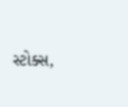સ્ટોક્સ,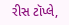રીસ ટૉપ્લે,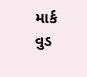માર્ક વુડ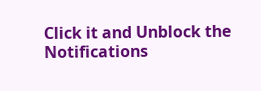Click it and Unblock the Notifications